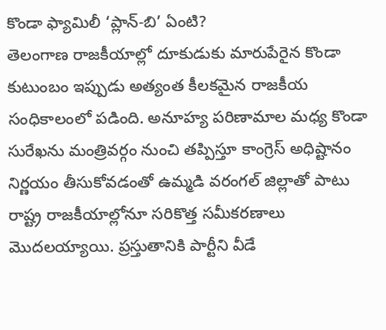కొండా ఫ్యామిలీ ‘ప్లాన్-బి’ ఏంటి?
తెలంగాణ రాజకీయాల్లో దూకుడుకు మారుపేరైన కొండా కుటుంబం ఇప్పుడు అత్యంత కీలకమైన రాజకీయ సంధికాలంలో పడింది. అనూహ్య పరిణామాల మధ్య కొండా సురేఖను మంత్రివర్గం నుంచి తప్పిస్తూ కాంగ్రెస్ అధిష్టానం నిర్ణయం తీసుకోవడంతో ఉమ్మడి వరంగల్ జిల్లాతో పాటు రాష్ట్ర రాజకీయాల్లోనూ సరికొత్త సమీకరణాలు మొదలయ్యాయి. ప్రస్తుతానికి పార్టీని వీడే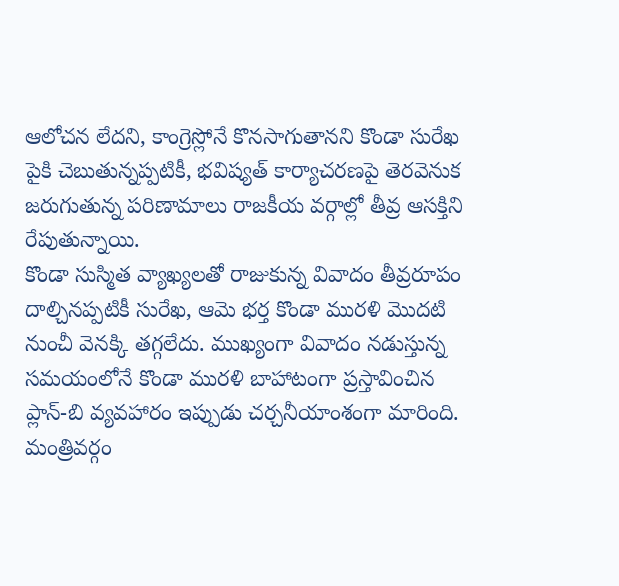ఆలోచన లేదని, కాంగ్రెస్లోనే కొనసాగుతానని కొండా సురేఖ పైకి చెబుతున్నప్పటికీ, భవిష్యత్ కార్యాచరణపై తెరవెనుక జరుగుతున్న పరిణామాలు రాజకీయ వర్గాల్లో తీవ్ర ఆసక్తిని రేపుతున్నాయి.
కొండా సుస్మిత వ్యాఖ్యలతో రాజుకున్న వివాదం తీవ్రరూపం దాల్చినప్పటికీ సురేఖ, ఆమె భర్త కొండా మురళి మొదటి నుంచీ వెనక్కి తగ్గలేదు. ముఖ్యంగా వివాదం నడుస్తున్న సమయంలోనే కొండా మురళి బాహాటంగా ప్రస్తావించిన ప్లాన్-బి వ్యవహారం ఇప్పుడు చర్చనీయాంశంగా మారింది. మంత్రివర్గం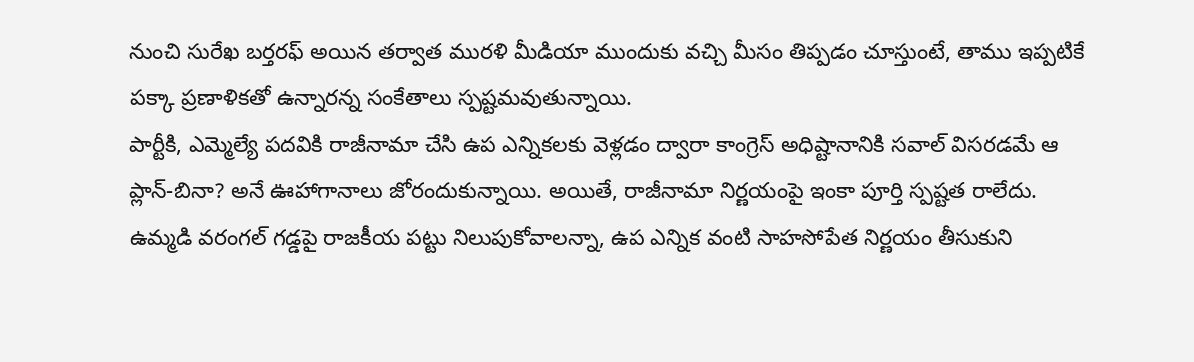నుంచి సురేఖ బర్తరఫ్ అయిన తర్వాత మురళి మీడియా ముందుకు వచ్చి మీసం తిప్పడం చూస్తుంటే, తాము ఇప్పటికే పక్కా ప్రణాళికతో ఉన్నారన్న సంకేతాలు స్పష్టమవుతున్నాయి.
పార్టీకి, ఎమ్మెల్యే పదవికి రాజీనామా చేసి ఉప ఎన్నికలకు వెళ్లడం ద్వారా కాంగ్రెస్ అధిష్టానానికి సవాల్ విసరడమే ఆ ప్లాన్-బినా? అనే ఊహాగానాలు జోరందుకున్నాయి. అయితే, రాజీనామా నిర్ణయంపై ఇంకా పూర్తి స్పష్టత రాలేదు. ఉమ్మడి వరంగల్ గడ్డపై రాజకీయ పట్టు నిలుపుకోవాలన్నా, ఉప ఎన్నిక వంటి సాహసోపేత నిర్ణయం తీసుకుని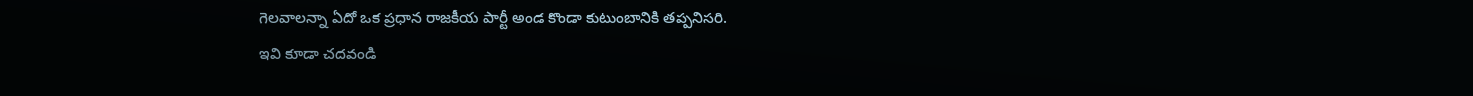గెలవాలన్నా ఏదో ఒక ప్రధాన రాజకీయ పార్టీ అండ కొండా కుటుంబానికి తప్పనిసరి.
ఇవి కూడా చదవండి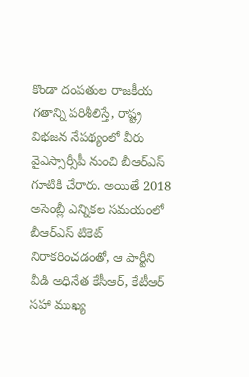కొండా దంపతుల రాజకీయ గతాన్ని పరిశీలిస్తే, రాష్ట్ర విభజన నేపథ్యంలో వీరు వైఎస్సార్సీపీ నుంచి బీఆర్ఎస్ గూటికి చేరారు. అయితే 2018 అసెంబ్లీ ఎన్నికల సమయంలో బీఆర్ఎస్ టికెట్ నిరాకరించడంతో, ఆ పార్టీని వీడి అధినేత కేసీఆర్, కేటీఆర్ సహా ముఖ్య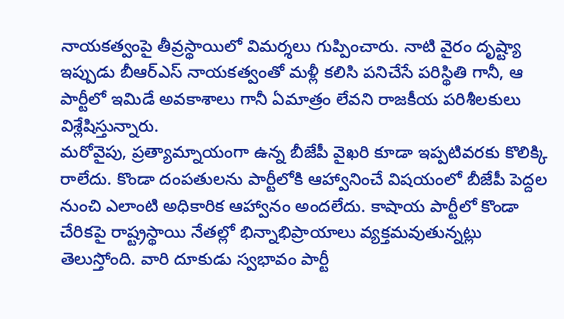నాయకత్వంపై తీవ్రస్థాయిలో విమర్శలు గుప్పించారు. నాటి వైరం దృష్ట్యా ఇప్పుడు బీఆర్ఎస్ నాయకత్వంతో మళ్లీ కలిసి పనిచేసే పరిస్థితి గానీ, ఆ పార్టీలో ఇమిడే అవకాశాలు గానీ ఏమాత్రం లేవని రాజకీయ పరిశీలకులు విశ్లేషిస్తున్నారు.
మరోవైపు, ప్రత్యామ్నాయంగా ఉన్న బీజేపీ వైఖరి కూడా ఇప్పటివరకు కొలిక్కి రాలేదు. కొండా దంపతులను పార్టీలోకి ఆహ్వానించే విషయంలో బీజేపీ పెద్దల నుంచి ఎలాంటి అధికారిక ఆహ్వానం అందలేదు. కాషాయ పార్టీలో కొండా చేరికపై రాష్ట్రస్థాయి నేతల్లో భిన్నాభిప్రాయాలు వ్యక్తమవుతున్నట్లు తెలుస్తోంది. వారి దూకుడు స్వభావం పార్టీ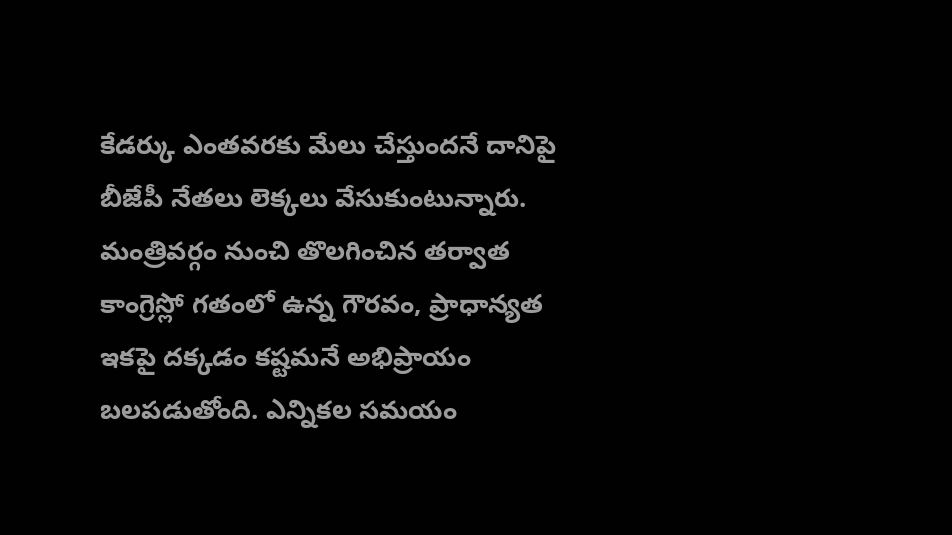కేడర్కు ఎంతవరకు మేలు చేస్తుందనే దానిపై బీజేపీ నేతలు లెక్కలు వేసుకుంటున్నారు.
మంత్రివర్గం నుంచి తొలగించిన తర్వాత కాంగ్రెస్లో గతంలో ఉన్న గౌరవం, ప్రాధాన్యత ఇకపై దక్కడం కష్టమనే అభిప్రాయం బలపడుతోంది. ఎన్నికల సమయం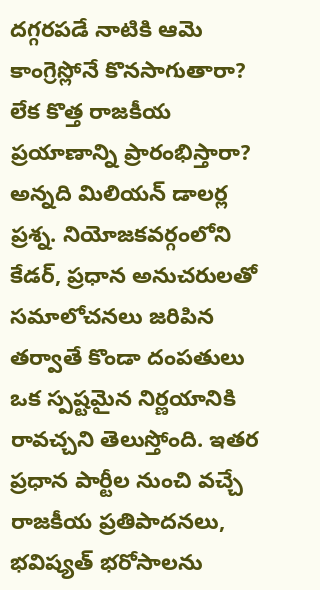దగ్గరపడే నాటికి ఆమె కాంగ్రెస్లోనే కొనసాగుతారా? లేక కొత్త రాజకీయ ప్రయాణాన్ని ప్రారంభిస్తారా? అన్నది మిలియన్ డాలర్ల ప్రశ్న. నియోజకవర్గంలోని కేడర్, ప్రధాన అనుచరులతో సమాలోచనలు జరిపిన తర్వాతే కొండా దంపతులు ఒక స్పష్టమైన నిర్ణయానికి రావచ్చని తెలుస్తోంది. ఇతర ప్రధాన పార్టీల నుంచి వచ్చే రాజకీయ ప్రతిపాదనలు, భవిష్యత్ భరోసాలను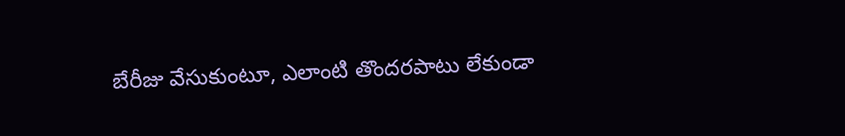బేరీజు వేసుకుంటూ, ఎలాంటి తొందరపాటు లేకుండా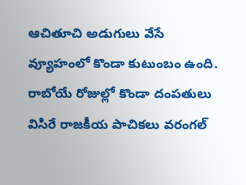ఆచితూచి అడుగులు వేసే వ్యూహంలో కొండా కుటుంబం ఉంది. రాబోయే రోజుల్లో కొండా దంపతులు విసిరే రాజకీయ పాచికలు వరంగల్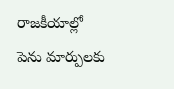రాజకీయాల్లో పెను మార్పులకు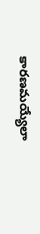కారణమయ్యేలా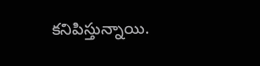కనిపిస్తున్నాయి.